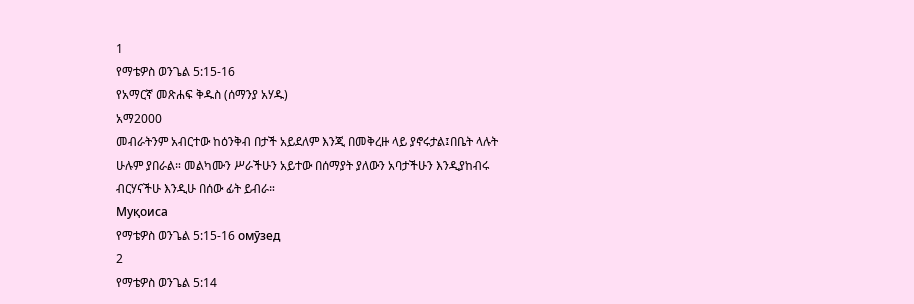1
የማቴዎስ ወንጌል 5:15-16
የአማርኛ መጽሐፍ ቅዱስ (ሰማንያ አሃዱ)
አማ2000
መብራትንም አብርተው ከዕንቅብ በታች አይደለም እንጂ በመቅረዙ ላይ ያኖሩታል፤በቤት ላሉት ሁሉም ያበራል። መልካሙን ሥራችሁን አይተው በሰማያት ያለውን አባታችሁን እንዲያከብሩ ብርሃናችሁ እንዲሁ በሰው ፊት ይብራ።
Муқоиса
የማቴዎስ ወንጌል 5:15-16 омӯзед
2
የማቴዎስ ወንጌል 5:14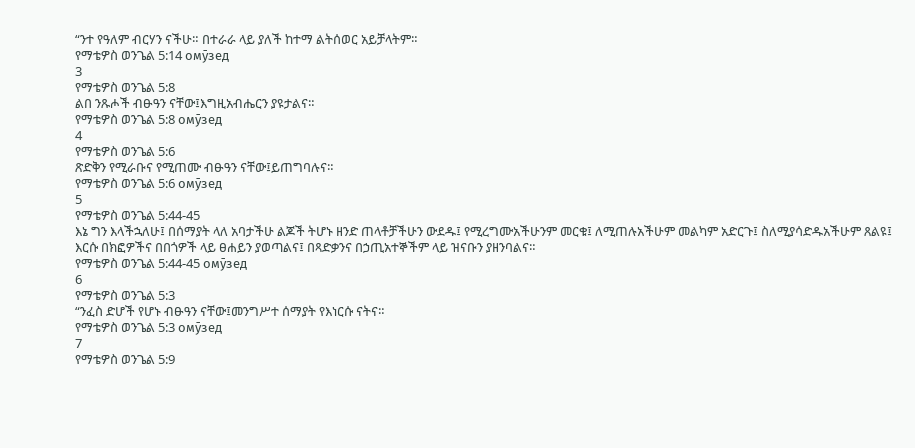“ንተ የዓለም ብርሃን ናችሁ። በተራራ ላይ ያለች ከተማ ልትሰወር አይቻላትም።
የማቴዎስ ወንጌል 5:14 омӯзед
3
የማቴዎስ ወንጌል 5:8
ልበ ንጹሖች ብፁዓን ናቸው፤እግዚአብሔርን ያዩታልና።
የማቴዎስ ወንጌል 5:8 омӯзед
4
የማቴዎስ ወንጌል 5:6
ጽድቅን የሚራቡና የሚጠሙ ብፁዓን ናቸው፤ይጠግባሉና።
የማቴዎስ ወንጌል 5:6 омӯзед
5
የማቴዎስ ወንጌል 5:44-45
እኔ ግን እላችኋለሁ፤ በሰማያት ላለ አባታችሁ ልጆች ትሆኑ ዘንድ ጠላቶቻችሁን ውደዱ፤ የሚረግሙአችሁንም መርቁ፤ ለሚጠሉአችሁም መልካም አድርጉ፤ ስለሚያሳድዱአችሁም ጸልዩ፤ እርሱ በክፎዎችና በበጎዎች ላይ ፀሐይን ያወጣልና፤ በጻድቃንና በኃጢአተኞችም ላይ ዝናቡን ያዘንባልና።
የማቴዎስ ወንጌል 5:44-45 омӯзед
6
የማቴዎስ ወንጌል 5:3
“ንፈስ ድሆች የሆኑ ብፁዓን ናቸው፤መንግሥተ ሰማያት የእነርሱ ናትና።
የማቴዎስ ወንጌል 5:3 омӯзед
7
የማቴዎስ ወንጌል 5:9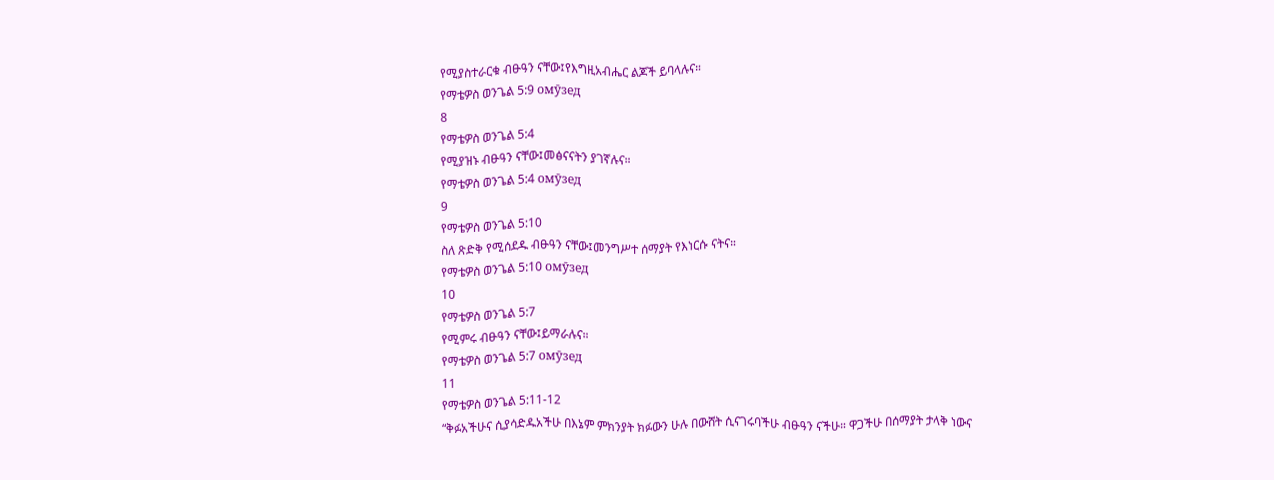የሚያስተራርቁ ብፁዓን ናቸው፤የእግዚአብሔር ልጆች ይባላሉና።
የማቴዎስ ወንጌል 5:9 омӯзед
8
የማቴዎስ ወንጌል 5:4
የሚያዝኑ ብፁዓን ናቸው፤መፅናናትን ያገኛሉና።
የማቴዎስ ወንጌል 5:4 омӯзед
9
የማቴዎስ ወንጌል 5:10
ስለ ጽድቅ የሚሰደዱ ብፁዓን ናቸው፤መንግሥተ ሰማያት የእነርሱ ናትና።
የማቴዎስ ወንጌል 5:10 омӯзед
10
የማቴዎስ ወንጌል 5:7
የሚምሩ ብፁዓን ናቸው፤ይማራሉና።
የማቴዎስ ወንጌል 5:7 омӯзед
11
የማቴዎስ ወንጌል 5:11-12
“ቅፉአችሁና ሲያሳድዱአችሁ በእኔም ምክንያት ክፉውን ሁሉ በውሸት ሲናገሩባችሁ ብፁዓን ናችሁ። ዋጋችሁ በሰማያት ታላቅ ነውና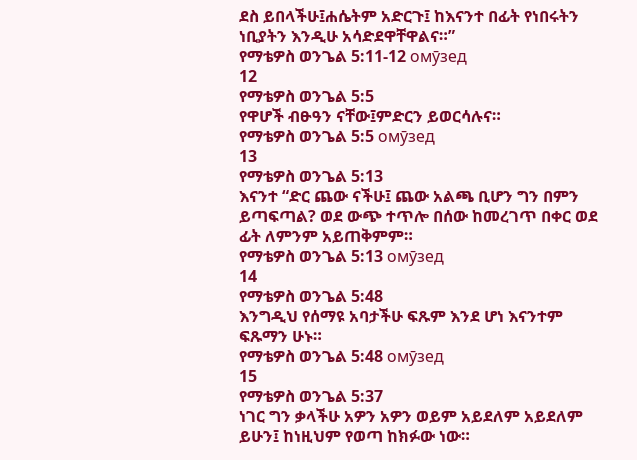ደስ ይበላችሁ፤ሐሴትም አድርጉ፤ ከእናንተ በፊት የነበሩትን ነቢያትን እንዲሁ አሳድደዋቸዋልና።”
የማቴዎስ ወንጌል 5:11-12 омӯзед
12
የማቴዎስ ወንጌል 5:5
የዋሆች ብፁዓን ናቸው፤ምድርን ይወርሳሉና።
የማቴዎስ ወንጌል 5:5 омӯзед
13
የማቴዎስ ወንጌል 5:13
እናንተ “ድር ጨው ናችሁ፤ ጨው አልጫ ቢሆን ግን በምን ይጣፍጣል? ወደ ውጭ ተጥሎ በሰው ከመረገጥ በቀር ወደ ፊት ለምንም አይጠቅምም።
የማቴዎስ ወንጌል 5:13 омӯзед
14
የማቴዎስ ወንጌል 5:48
እንግዲህ የሰማዩ አባታችሁ ፍጹም እንደ ሆነ እናንተም ፍጹማን ሁኑ።
የማቴዎስ ወንጌል 5:48 омӯзед
15
የማቴዎስ ወንጌል 5:37
ነገር ግን ቃላችሁ አዎን አዎን ወይም አይደለም አይደለም ይሁን፤ ከነዚህም የወጣ ከክፉው ነው።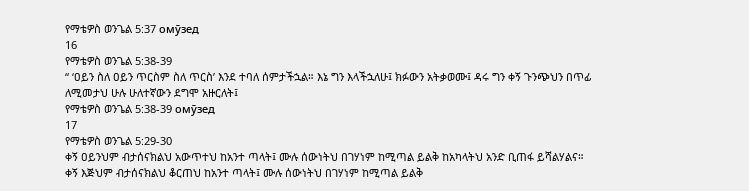የማቴዎስ ወንጌል 5:37 омӯзед
16
የማቴዎስ ወንጌል 5:38-39
“ ‘ዐይን ስለ ዐይን ጥርስም ስለ ጥርስ’ እንደ ተባለ ሰምታችኋል። እኔ ግን እላችኋለሁ፤ ክፉውን አትቃወሙ፤ ዳሩ ግን ቀኝ ጉንጭህን በጥፊ ለሚመታህ ሁሉ ሁለተኛውን ደግሞ አዙርለት፤
የማቴዎስ ወንጌል 5:38-39 омӯзед
17
የማቴዎስ ወንጌል 5:29-30
ቀኝ ዐይንህም ብታሰናክልህ አውጥተህ ከአንተ ጣላት፤ ሙሉ ሰውነትህ በገሃነም ከሚጣል ይልቅ ከአካላትህ አንድ ቢጠፋ ይሻልሃልና። ቀኝ እጅህም ብታሰናክልህ ቆርጠህ ከአንተ ጣላት፤ ሙሉ ሰውነትህ በገሃነም ከሚጣል ይልቅ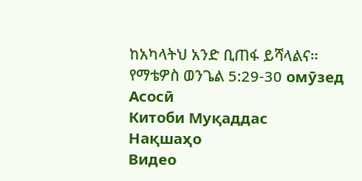ከአካላትህ አንድ ቢጠፋ ይሻላልና።
የማቴዎስ ወንጌል 5:29-30 омӯзед
Асосӣ
Китоби Муқаддас
Нақшаҳо
Видео